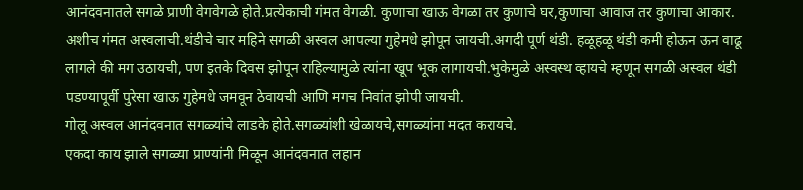आनंदवनातले सगळे प्राणी वेगवेगळे होते.प्रत्येकाची गंमत वेगळी. कुणाचा खाऊ वेगळा तर कुणाचे घर,कुणाचा आवाज तर कुणाचा आकार.
अशीच गंमत अस्वलाची.थंडीचे चार महिने सगळी अस्वल आपल्या गुहेमधे झोपून जायची.अगदी पूर्ण थंडी. हळूहळू थंडी कमी होऊन ऊन वाढू लागले की मग उठायची, पण इतके दिवस झोपून राहिल्यामुळे त्यांना खूप भूक लागायची.भुकेमुळे अस्वस्थ व्हायचे म्हणून सगळी अस्वल थंडी पडण्यापूर्वी पुरेसा खाऊ गुहेमधे जमवून ठेवायची आणि मगच निवांत झोपी जायची.
गोलू अस्वल आनंदवनात सगळ्यांचे लाडके होते.सगळ्यांशी खेळायचे,सगळ्यांना मदत करायचे.
एकदा काय झाले सगळ्या प्राण्यांनी मिळून आनंदवनात लहान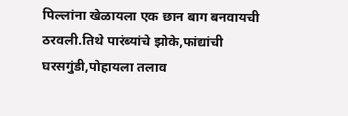पिल्लांना खेळायला एक छान बाग बनवायची ठरवली.तिथे पारंब्यांचे झोके,फांद्यांची घरसगुंडी,पोहायला तलाव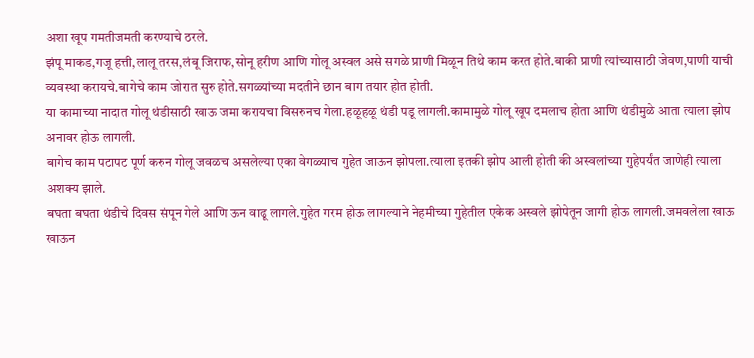अशा खूप गमतीजमती करण्याचे ठरले.
झंपू माकड,गजू हत्ती,लालू तरस,लंबू जिराफ,सोनू हरीण आणि गोलू अस्वल असे सगळे प्राणी मिळून तिथे काम करत होते.बाकी प्राणी त्यांच्यासाठी जेवण,पाणी याची व्यवस्था करायचे.बागेचे काम जोरात सुरु होते.सगळ्यांच्या मदतीने छान बाग तयार होत होती.
या कामाच्या नादात गोलू थंडीसाठी खाऊ जमा करायचा विसरुनच गेला.हळूहळू थंडी पडू लागली.कामामुळे गोलू खूप दमलाच होता आणि थंडीमुळे आता त्याला झोप अनावर होऊ लागली.
बागेच काम पटापट पूर्ण करुन गोलू जवळच असलेल्या एका वेगळ्याच गुहेत जाऊन झोपला.त्याला इतकी झोप आली होती की अस्वलांच्या गुहेपर्यंत जाणेही त्याला अशक्य झाले.
बघता बघता थंडीचे दिवस संपून गेले आणि ऊन वाढू लागले.गुहेत गरम होऊ लागल्याने नेहमीच्या गुहेतील एकेक अस्वले झोपेतून जागी होऊ लागली.जमवलेला खाऊ खाऊन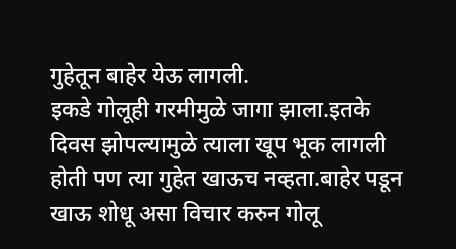गुहेतून बाहेर येऊ लागली.
इकडे गोलूही गरमीमुळे जागा झाला.इतके दिवस झोपल्यामुळे त्याला खूप भूक लागली होती पण त्या गुहेत खाऊच नव्हता.बाहेर पडून खाऊ शोधू असा विचार करुन गोलू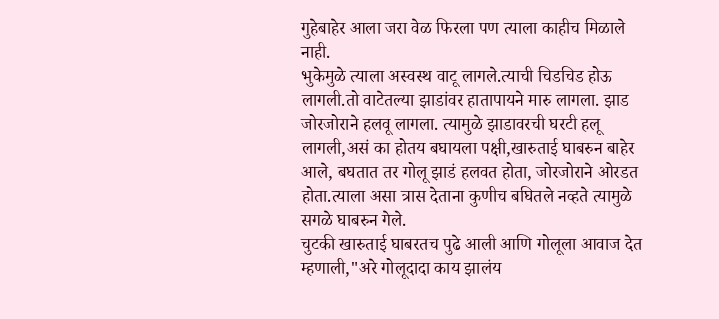गुहेबाहेर आला जरा वेळ फिरला पण त्याला काहीच मिळाले नाही.
भुकेमुळे त्याला अस्वस्थ वाटू लागले.त्याची चिडचिड होऊ लागली.तो वाटेतल्या झाडांवर हातापायने मारु लागला. झाड जोरजोराने हलवू लागला. त्यामुळे झाडावरची घरटी हलू लागली,असं का होतय बघायला पक्षी,खारुताई घाबरुन बाहेर आले, बघतात तर गोलू झाडं हलवत होता, जोरजोराने ओरडत होता.त्याला असा त्रास देताना कुणीच बघितले नव्हते त्यामुळे सगळे घाबरुन गेले.
चुटकी खारुताई घाबरतच पुढे आली आणि गोलूला आवाज देत म्हणाली,"अरे गोलूदादा काय झालंय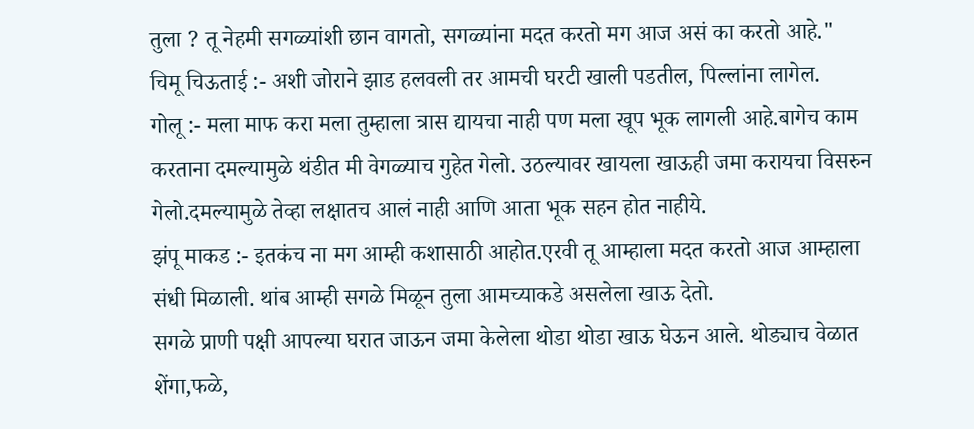तुला ? तू नेहमी सगळ्यांशी छान वागतो, सगळ्यांना मदत करतो मग आज असं का करतो आहे."
चिमू चिऊताई :- अशी जोराने झाड हलवली तर आमची घरटी खाली पडतील, पिल्लांना लागेल.
गोलू :- मला माफ करा मला तुम्हाला त्रास द्यायचा नाही पण मला खूप भूक लागली आहे.बागेच काम करताना दमल्यामुळे थंडीत मी वेगळ्याच गुहेत गेलो. उठल्यावर खायला खाऊही जमा करायचा विसरुन गेलो.दमल्यामुळे तेव्हा लक्षातच आलं नाही आणि आता भूक सहन होत नाहीये.
झंपू माकड :- इतकंच ना मग आम्ही कशासाठी आहोत.एरवी तू आम्हाला मदत करतो आज आम्हाला संधी मिळाली. थांब आम्ही सगळे मिळून तुला आमच्याकडे असलेला खाऊ देतो.
सगळे प्राणी पक्षी आपल्या घरात जाऊन जमा केलेला थोडा थोडा खाऊ घेऊन आले. थोड्याच वेळात शेंगा,फळे,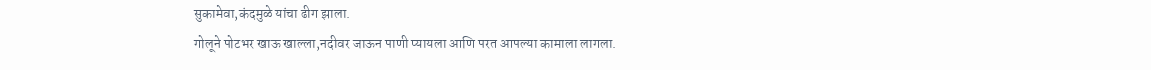सुकामेवा,कंदमुळे यांचा ढीग झाला.
गोलूने पोटभर खाऊ खाल्ला,नदीवर जाऊन पाणी प्यायला आणि परत आपल्या कामाला लागला.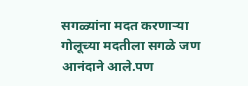सगळ्यांना मदत करणाऱ्या गोलूच्या मदतीला सगळे जण आनंदाने आले.पण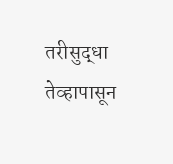तरीसुद्धा तेव्हापासून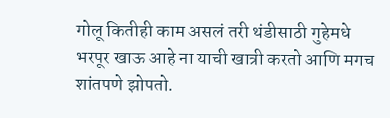गोलू कितीही काम असलं तरी थंडीसाठी गुहेमधे भरपूर खाऊ आहे ना याची खात्री करतो आणि मगच शांतपणे झोपतो.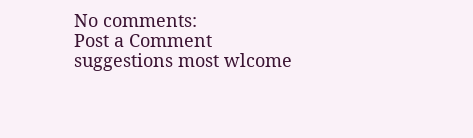No comments:
Post a Comment
suggestions most wlcome